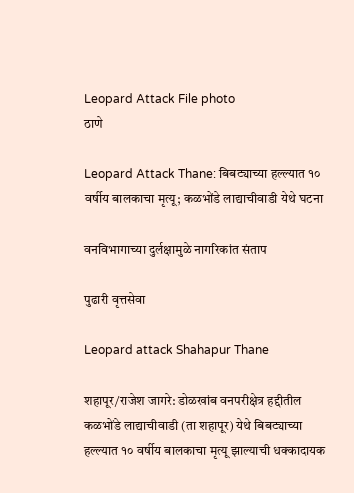Leopard Attack File photo
ठाणे

Leopard Attack Thane: बिबट्याच्या हल्ल्यात १० वर्षीय बालकाचा मृत्यू; कळभोंडे लाद्याचीवाडी येथे घटना

वनविभागाच्या दुर्लक्षामुळे नागरिकांत संताप

पुढारी वृत्तसेवा

Leopard attack Shahapur Thane

शहापूर/राजेश जागरे: डोळखांब वनपरीक्षेत्र हद्दीतील कळभोंडे लाद्याचीवाडी (ता शहापूर) येथे बिबट्याच्या हल्ल्यात १० वर्षीय बालकाचा मृत्यू झाल्याची धक्कादायक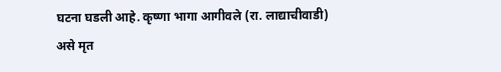घटना घडली आहे. कृष्णा भागा आगीवले (रा. लाद्याचीवाडी) असे मृत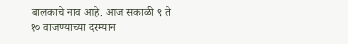बालकाचे नाव आहे. आज सकाळी ९ ते १० वाजण्याच्या दरम्यान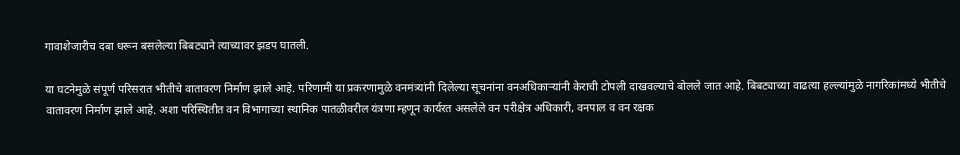गावाशेजारीच दबा धरून बसलेल्या बिबट्याने त्याच्यावर झडप घातली.

या घटनेमुळे संपूर्ण परिसरात भीतीचे वातावरण निर्माण झाले आहे. परिणामी या प्रकरणामुळे वनमंत्र्यांनी दिलेल्या सूचनांना वनअधिकाऱ्यांनी केराची टोपली दाखवल्याचे बोलले जात आहे. बिबट्याच्या वाढत्या हल्ल्यांमुळे नागरिकांमध्ये भीतीचे वातावरण निर्माण झाले आहे. अशा परिस्थितीत वन विभागाच्या स्थानिक पातळीवरील यंत्रणा म्हणून कार्यरत असलेले वन परीक्षेत्र अधिकारी, वनपाल व वन रक्षक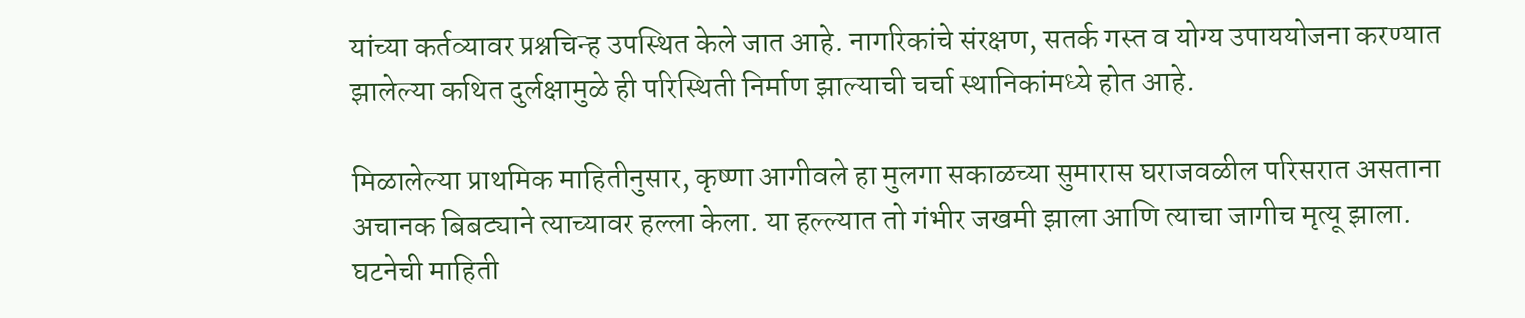यांच्या कर्तव्यावर प्रश्नचिन्ह उपस्थित केले जात आहे. नागरिकांचे संरक्षण, सतर्क गस्त व योग्य उपाययोजना करण्यात झालेल्या कथित दुर्लक्षामुळे ही परिस्थिती निर्माण झाल्याची चर्चा स्थानिकांमध्ये होत आहे.

मिळालेल्या प्राथमिक माहितीनुसार, कृष्णा आगीवले हा मुलगा सकाळच्या सुमारास घराजवळील परिसरात असताना अचानक बिबट्याने त्याच्यावर हल्ला केला. या हल्ल्यात तो गंभीर जखमी झाला आणि त्याचा जागीच मृत्यू झाला. घटनेची माहिती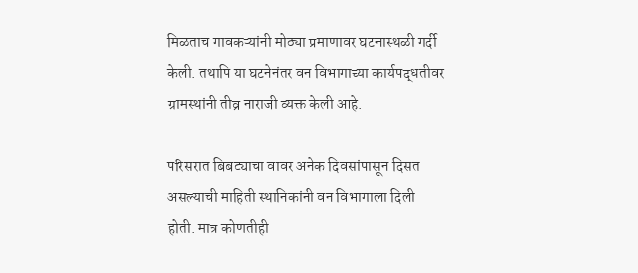मिळताच गावकऱ्यांनी मोठ्या प्रमाणावर घटनास्थळी गर्दी केली. तथापि या घटनेनंतर वन विभागाच्या कार्यपद्धतीवर ग्रामस्थांनी तीव्र नाराजी व्यक्त केली आहे.

परिसरात बिबट्याचा वावर अनेक दिवसांपासून दिसत असल्याची माहिती स्थानिकांनी वन विभागाला दिली होती. मात्र कोणतीही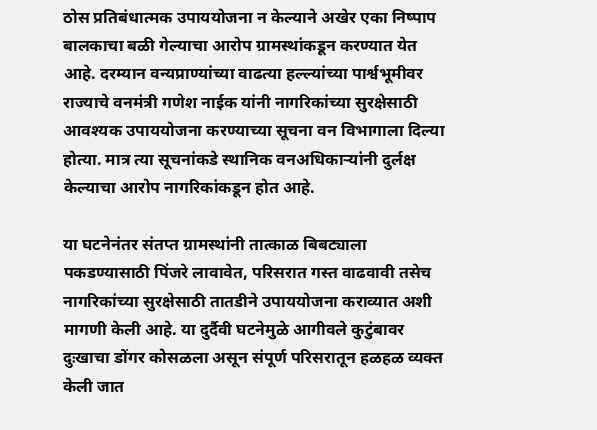ठोस प्रतिबंधात्मक उपाययोजना न केल्याने अखेर एका निष्पाप बालकाचा बळी गेल्याचा आरोप ग्रामस्थांकडून करण्यात येत आहे. दरम्यान वन्यप्राण्यांच्या वाढत्या हल्ल्यांच्या पार्श्वभूमीवर राज्याचे वनमंत्री गणेश नाईक यांनी नागरिकांच्या सुरक्षेसाठी आवश्यक उपाययोजना करण्याच्या सूचना वन विभागाला दिल्या होत्या. मात्र त्या सूचनांकडे स्थानिक वनअधिकाऱ्यांनी दुर्लक्ष केल्याचा आरोप नागरिकांकडून होत आहे.

या घटनेनंतर संतप्त ग्रामस्थांनी तात्काळ बिबट्याला पकडण्यासाठी पिंजरे लावावेत, परिसरात गस्त वाढवावी तसेच नागरिकांच्या सुरक्षेसाठी तातडीने उपाययोजना कराव्यात अशी मागणी केली आहे. या दुर्दैवी घटनेमुळे आगीवले कुटुंबावर दुःखाचा डोंगर कोसळला असून संपूर्ण परिसरातून हळहळ व्यक्त केली जात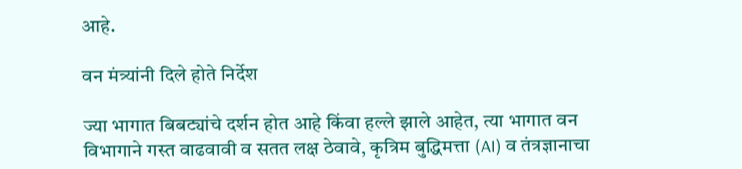आहे.

वन मंत्र्यांनी दिले होते निर्देश

ज्या भागात बिबट्यांचे दर्शन होत आहे किंवा हल्ले झाले आहेत, त्या भागात वन विभागाने गस्त वाढवावी व सतत लक्ष ठेवावे, कृत्रिम बुद्धिमत्ता (AI) व तंत्रज्ञानाचा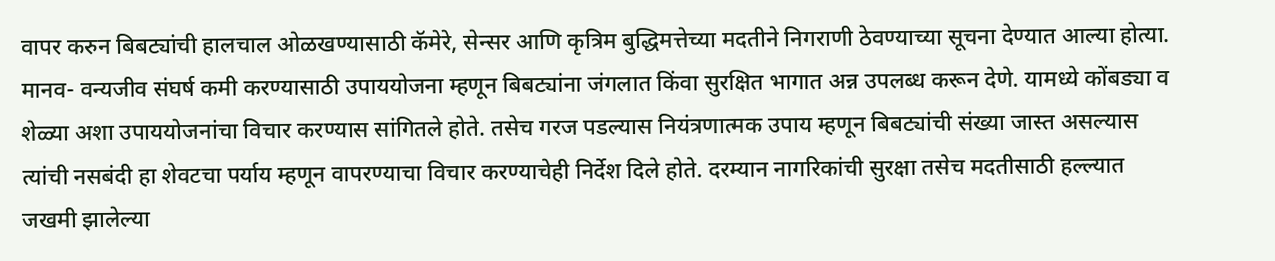वापर करुन बिबट्यांची हालचाल ओळखण्यासाठी कॅमेरे, सेन्सर आणि कृत्रिम बुद्धिमत्तेच्या मदतीने निगराणी ठेवण्याच्या सूचना देण्यात आल्या होत्या. मानव- वन्यजीव संघर्ष कमी करण्यासाठी उपाययोजना म्हणून बिबट्यांना जंगलात किंवा सुरक्षित भागात अन्न उपलब्ध करून देणे. यामध्ये कोंबड्या व शेळ्या अशा उपाययोजनांचा विचार करण्यास सांगितले होते. तसेच गरज पडल्यास नियंत्रणात्मक उपाय म्हणून बिबट्यांची संख्या जास्त असल्यास त्यांची नसबंदी हा शेवटचा पर्याय म्हणून वापरण्याचा विचार करण्याचेही निर्देश दिले होते. दरम्यान नागरिकांची सुरक्षा तसेच मदतीसाठी हल्ल्यात जखमी झालेल्या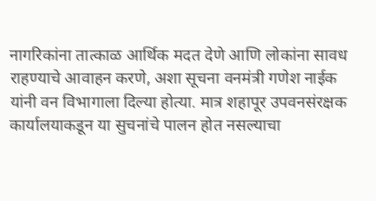नागरिकांना तात्काळ आर्थिक मदत देणे आणि लोकांना सावध राहण्याचे आवाहन करणे, अशा सूचना वनमंत्री गणेश नाईक यांनी वन विभागाला दिल्या होत्या. मात्र शहापूर उपवनसंरक्षक कार्यालयाकडून या सुचनांचे पालन होत नसल्याचा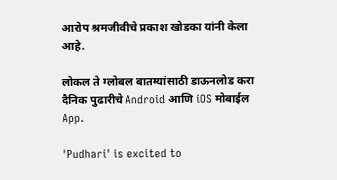आरोप श्रमजीवीचे प्रकाश खोडका यांनी केला आहे.

लोकल ते ग्लोबल बातम्यांसाठी डाऊनलोड करा दैनिक पुढारीचे Android आणि iOS मोबाईल App.

'Pudhari' is excited to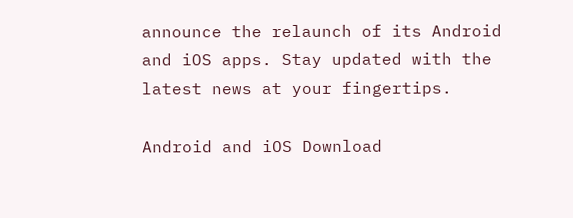announce the relaunch of its Android and iOS apps. Stay updated with the latest news at your fingertips.

Android and iOS Download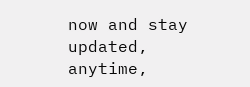now and stay updated, anytime,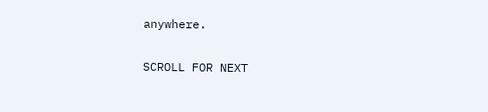anywhere.

SCROLL FOR NEXT